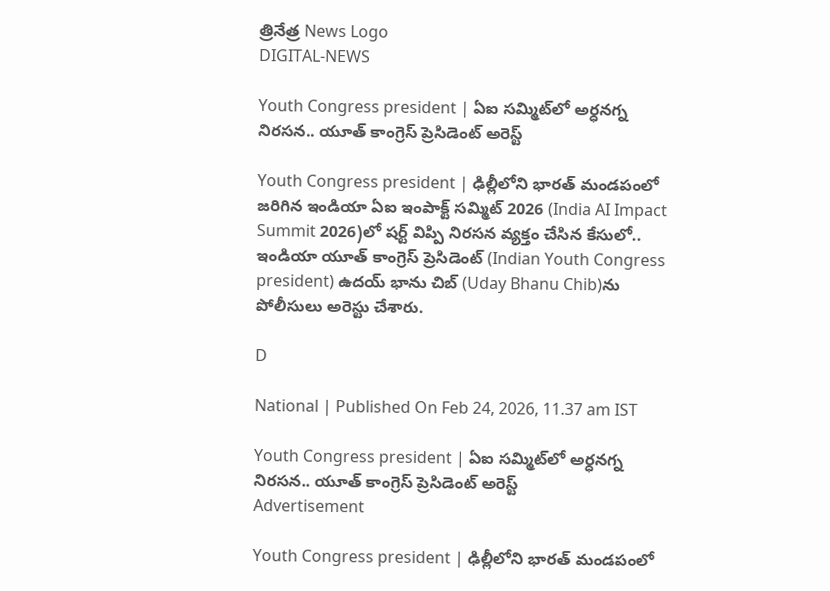త్రినేత్ర News Logo
DIGITAL-NEWS

Youth Congress president | ఏఐ స‌మ్మిట్‌లో అర్ధ‌న‌గ్న నిర‌స‌న‌.. యూత్ కాంగ్రెస్ ప్రెసిడెంట్ అరెస్ట్‌

Youth Congress president | ఢిల్లీలోని భార‌త్ మండ‌పంలో జ‌రిగిన ఇండియా ఏఐ ఇంపాక్ట్ స‌మ్మిట్ 2026 (India AI Impact Summit 2026)లో ష‌ర్ట్ విప్పి నిర‌స‌న వ్య‌క్తం చేసిన కేసులో.. ఇండియా యూత్ కాంగ్రెస్ ప్రెసిడెంట్ (Indian Youth Congress president) ఉద‌య్ భాను చిబ్‌ (Uday Bhanu Chib)ను పోలీసులు అరెస్టు చేశారు.

D

National | Published On Feb 24, 2026, 11.37 am IST

Youth Congress president | ఏఐ స‌మ్మిట్‌లో అర్ధ‌న‌గ్న నిర‌స‌న‌.. యూత్ కాంగ్రెస్ ప్రెసిడెంట్ అరెస్ట్‌
Advertisement

Youth Congress president | ఢిల్లీలోని భార‌త్ మండ‌పంలో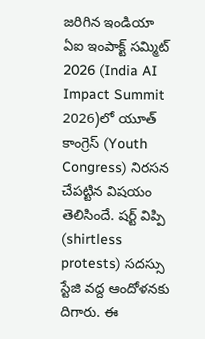జ‌రిగిన ఇండియా ఏఐ ఇంపాక్ట్ స‌మ్మిట్ 2026 (India AI Impact Summit 2026)లో యూత్ కాంగ్రెస్ (Youth Congress) నిర‌స‌న చేప‌ట్టిన విష‌యం తెలిసిందే. ష‌ర్ట్ విప్పి (shirtless protests) స‌ద‌స్సు స్టేజి వ‌ద్ద ఆందోళ‌న‌కు దిగారు. ఈ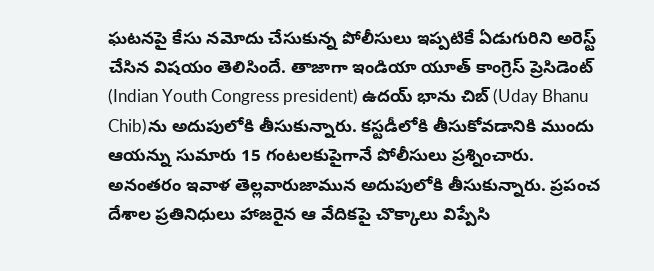ఘ‌ట‌న‌పై కేసు న‌మోదు చేసుకున్న పోలీసులు ఇప్ప‌టికే ఏడుగురిని అరెస్ట్ చేసిన విష‌యం తెలిసిందే. తాజాగా ఇండియా యూత్ కాంగ్రెస్ ప్రెసిడెంట్ (Indian Youth Congress president) ఉద‌య్ భాను చిబ్‌ (Uday Bhanu Chib)ను అదుపులోకి తీసుకున్నారు. క‌స్ట‌డీలోకి తీసుకోవ‌డానికి ముందు ఆయ‌న్ను సుమారు 15 గంట‌లకుపైగానే పోలీసులు ప్ర‌శ్నించారు. అనంత‌రం ఇవాళ తెల్ల‌వారుజామున అదుపులోకి తీసుకున్నారు. ప్రపంచ దేశాల ప్రతినిధులు హాజరైన ఆ వేదికపై చొక్కాలు విప్పేసి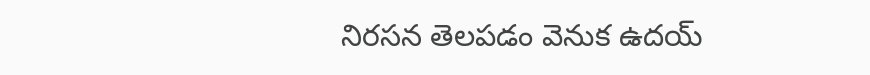నిరసన తెలపడం వెనుక ఉదయ్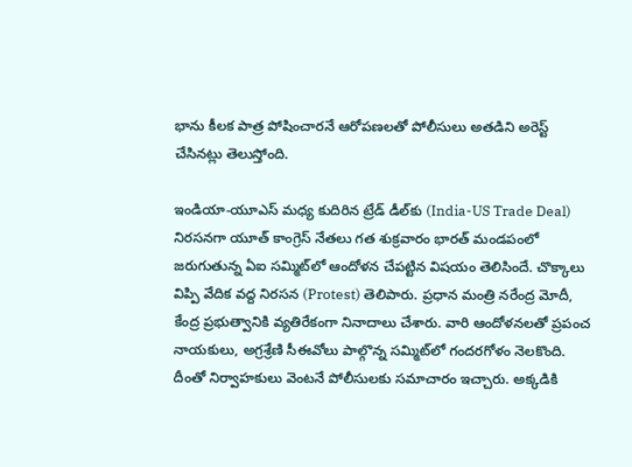భాను కీలక పాత్ర పోషించారనే ఆరోపణలతో పోలీసులు అత‌డిని అరెస్ట్ చేసిన‌ట్లు తెలుస్తోంది.

ఇండియా-యూఎస్ మ‌ధ్య కుదిరిన ట్రేడ్ డీల్‌కు (India-US Trade Deal) నిర‌స‌న‌గా యూత్ కాంగ్రెస్ నేత‌లు గ‌త శుక్ర‌వారం భార‌త్ మండ‌పంలో జ‌రుగుతున్న ఏఐ స‌మ్మిట్‌లో ఆందోళ‌న చేప‌ట్టిన విష‌యం తెలిసిందే. చొక్కాలు విప్పి వేదిక వ‌ద్ద నిర‌స‌న (Protest) తెలిపారు. ప్ర‌ధాన మంత్రి న‌రేంద్ర మోదీ, కేంద్ర ప్ర‌భుత్వానికి వ్య‌తిరేకంగా నినాదాలు చేశారు. వారి ఆందోళ‌న‌ల‌తో ప్ర‌పంచ నాయ‌కులు, అగ్ర‌శ్రేణి సీఈవోలు పాల్గొన్న స‌మ్మిట్‌లో గంద‌ర‌గోళం నెల‌కొంది. దీంతో నిర్వాహ‌కులు వెంట‌నే పోలీసుల‌కు స‌మాచారం ఇచ్చారు. అక్క‌డికి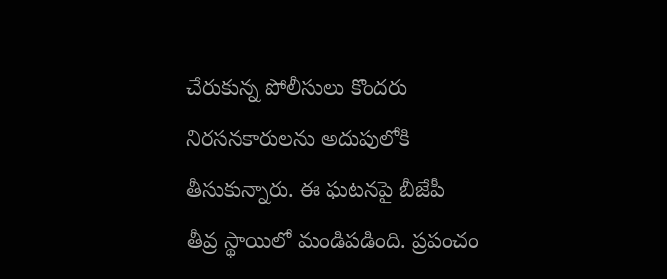చేరుకున్న పోలీసులు కొంద‌రు నిర‌స‌న‌కారుల‌ను అదుపులోకి తీసుకున్నారు. ఈ ఘ‌ట‌న‌పై బీజేపీ తీవ్ర స్థాయిలో మండిప‌డింది. ప్రపంచం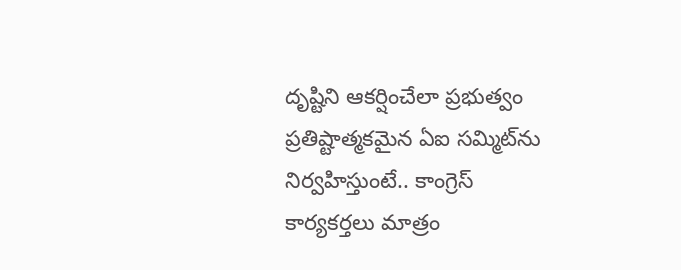దృష్టిని ఆకర్షించేలా ప్రభుత్వం ప్రతిష్టాత్మకమైన ఏఐ సమ్మిట్‌ను నిర్వహిస్తుంటే.. కాంగ్రెస్‌ కార్యకర్తలు మాత్రం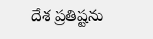దేశ ప్రతిష్టను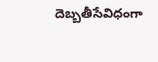దెబ్బతీసేవిధంగా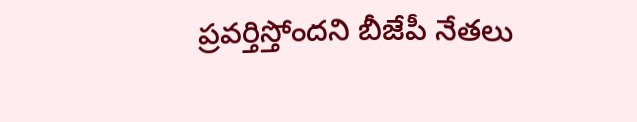ప్ర‌వ‌ర్తిస్తోంద‌ని బీజేపీ నేత‌లు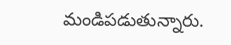మండిప‌డుతున్నారు.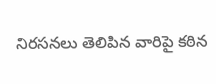నిర‌స‌న‌లు తెలిపిన వారిపై క‌ఠిన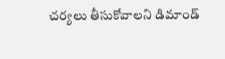చ‌ర్య‌లు తీసుకోవాల‌ని డిమాండ్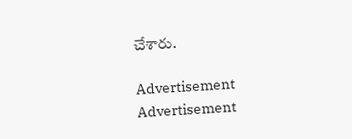చేశారు.

Advertisement
Advertisement